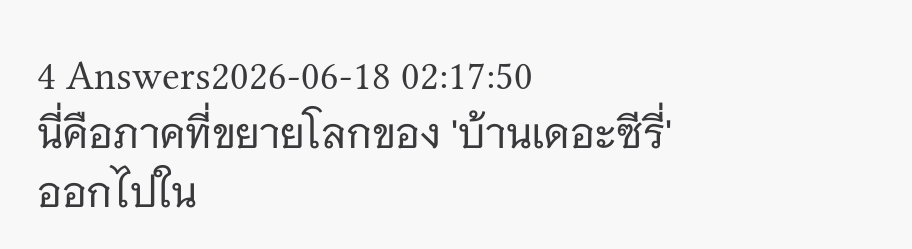4 Answers2026-06-18 02:17:50
นี่คือภาคที่ขยายโลกของ 'บ้านเดอะซีรี่' ออกไปใน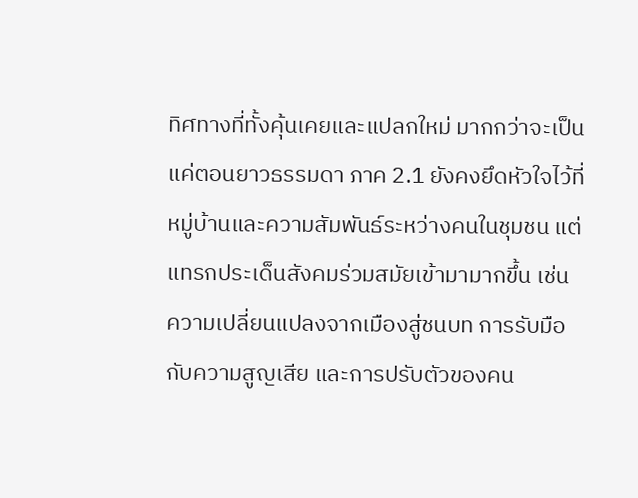ทิศทางที่ทั้งคุ้นเคยและแปลกใหม่ มากกว่าจะเป็นแค่ตอนยาวธรรมดา ภาค 2.1 ยังคงยึดหัวใจไว้ที่หมู่บ้านและความสัมพันธ์ระหว่างคนในชุมชน แต่แทรกประเด็นสังคมร่วมสมัยเข้ามามากขึ้น เช่น ความเปลี่ยนแปลงจากเมืองสู่ชนบท การรับมือกับความสูญเสีย และการปรับตัวของคน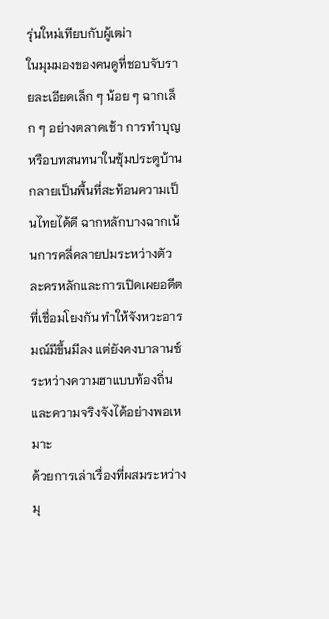รุ่นใหม่เทียบกับผู้เฒ่า
ในมุมมองของคนดูที่ชอบจับรายละเอียดเล็ก ๆ น้อย ๆ ฉากเล็ก ๆ อย่างตลาดเช้า การทำบุญ หรือบทสนทนาในซุ้มประตูบ้าน กลายเป็นพื้นที่สะท้อนความเป็นไทยได้ดี ฉากหลักบางฉากเน้นการคลี่คลายปมระหว่างตัวละครหลักและการเปิดเผยอดีตที่เชื่อมโยงกัน ทำให้จังหวะอารมณ์มีขึ้นมีลง แต่ยังคงบาลานซ์ระหว่างความฮาแบบท้องถิ่นและความจริงจังได้อย่างพอเหมาะ
ด้วยการเล่าเรื่องที่ผสมระหว่างมุ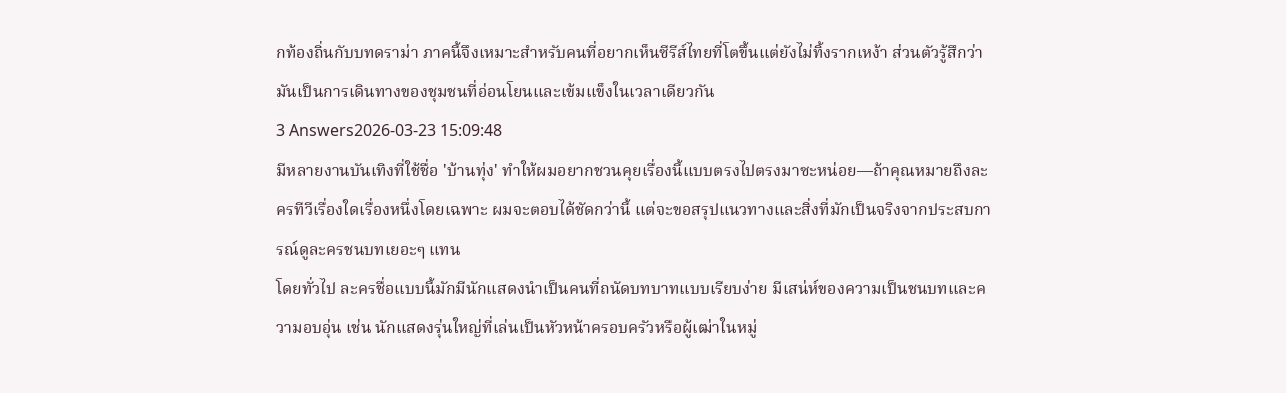กท้องถิ่นกับบทดราม่า ภาคนี้จึงเหมาะสำหรับคนที่อยากเห็นซีรีส์ไทยที่โตขึ้นแต่ยังไม่ทิ้งรากเหง้า ส่วนตัวรู้สึกว่ามันเป็นการเดินทางของชุมชนที่อ่อนโยนและเข้มแข็งในเวลาเดียวกัน
3 Answers2026-03-23 15:09:48
มีหลายงานบันเทิงที่ใช้ชื่อ 'บ้านทุ่ง' ทำให้ผมอยากชวนคุยเรื่องนี้แบบตรงไปตรงมาซะหน่อย—ถ้าคุณหมายถึงละครทีวีเรื่องใดเรื่องหนึ่งโดยเฉพาะ ผมจะตอบได้ชัดกว่านี้ แต่จะขอสรุปแนวทางและสิ่งที่มักเป็นจริงจากประสบการณ์ดูละครชนบทเยอะๆ แทน
โดยทั่วไป ละครชื่อแบบนี้มักมีนักแสดงนำเป็นคนที่ถนัดบทบาทแบบเรียบง่าย มีเสน่ห์ของความเป็นชนบทและความอบอุ่น เช่น นักแสดงรุ่นใหญ่ที่เล่นเป็นหัวหน้าครอบครัวหรือผู้เฒ่าในหมู่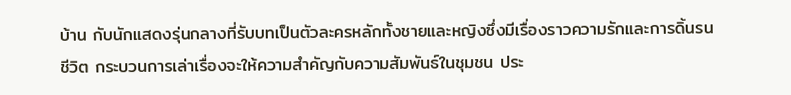บ้าน กับนักแสดงรุ่นกลางที่รับบทเป็นตัวละครหลักทั้งชายและหญิงซึ่งมีเรื่องราวความรักและการดิ้นรนชีวิต กระบวนการเล่าเรื่องจะให้ความสำคัญกับความสัมพันธ์ในชุมชน ประ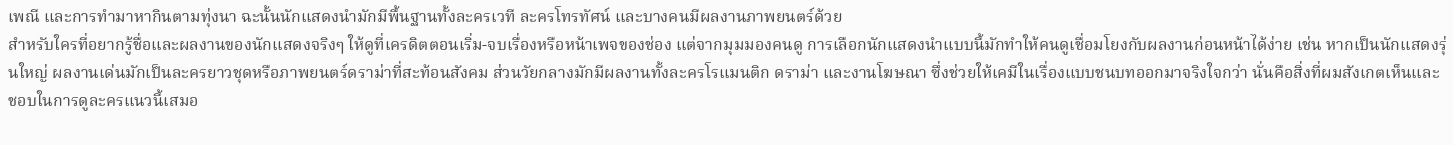เพณี และการทำมาหากินตามทุ่งนา ฉะนั้นนักแสดงนำมักมีพื้นฐานทั้งละครเวที ละครโทรทัศน์ และบางคนมีผลงานภาพยนตร์ด้วย
สำหรับใครที่อยากรู้ชื่อและผลงานของนักแสดงจริงๆ ให้ดูที่เครดิตตอนเริ่ม-จบเรื่องหรือหน้าเพจของช่อง แต่จากมุมมองคนดู การเลือกนักแสดงนำแบบนี้มักทำให้คนดูเชื่อมโยงกับผลงานก่อนหน้าได้ง่าย เช่น หากเป็นนักแสดงรุ่นใหญ่ ผลงานเด่นมักเป็นละครยาวชุดหรือภาพยนตร์ดราม่าที่สะท้อนสังคม ส่วนวัยกลางมักมีผลงานทั้งละครโรแมนติก ดราม่า และงานโฆษณา ซึ่งช่วยให้เคมีในเรื่องแบบชนบทออกมาจริงใจกว่า นั่นคือสิ่งที่ผมสังเกตเห็นและชอบในการดูละครแนวนี้เสมอ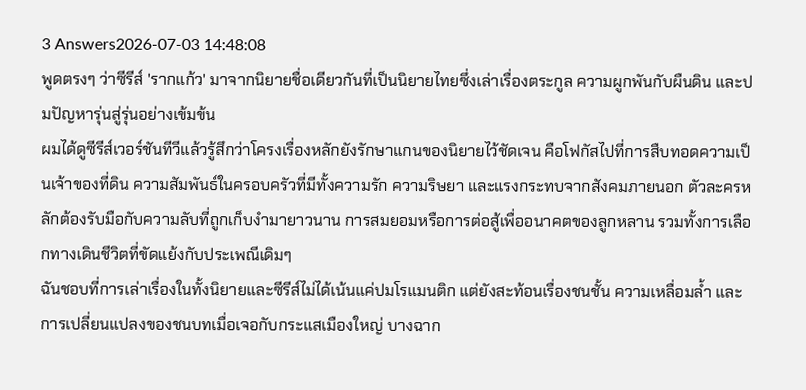3 Answers2026-07-03 14:48:08
พูดตรงๆ ว่าซีรีส์ 'รากแก้ว' มาจากนิยายชื่อเดียวกันที่เป็นนิยายไทยซึ่งเล่าเรื่องตระกูล ความผูกพันกับผืนดิน และปมปัญหารุ่นสู่รุ่นอย่างเข้มข้น
ผมได้ดูซีรีส์เวอร์ชันทีวีแล้วรู้สึกว่าโครงเรื่องหลักยังรักษาแกนของนิยายไว้ชัดเจน คือโฟกัสไปที่การสืบทอดความเป็นเจ้าของที่ดิน ความสัมพันธ์ในครอบครัวที่มีทั้งความรัก ความริษยา และแรงกระทบจากสังคมภายนอก ตัวละครหลักต้องรับมือกับความลับที่ถูกเก็บงำมายาวนาน การสมยอมหรือการต่อสู้เพื่ออนาคตของลูกหลาน รวมทั้งการเลือกทางเดินชีวิตที่ขัดแย้งกับประเพณีเดิมๆ
ฉันชอบที่การเล่าเรื่องในทั้งนิยายและซีรีส์ไม่ได้เน้นแค่ปมโรแมนติก แต่ยังสะท้อนเรื่องชนชั้น ความเหลื่อมล้ำ และการเปลี่ยนแปลงของชนบทเมื่อเจอกับกระแสเมืองใหญ่ บางฉาก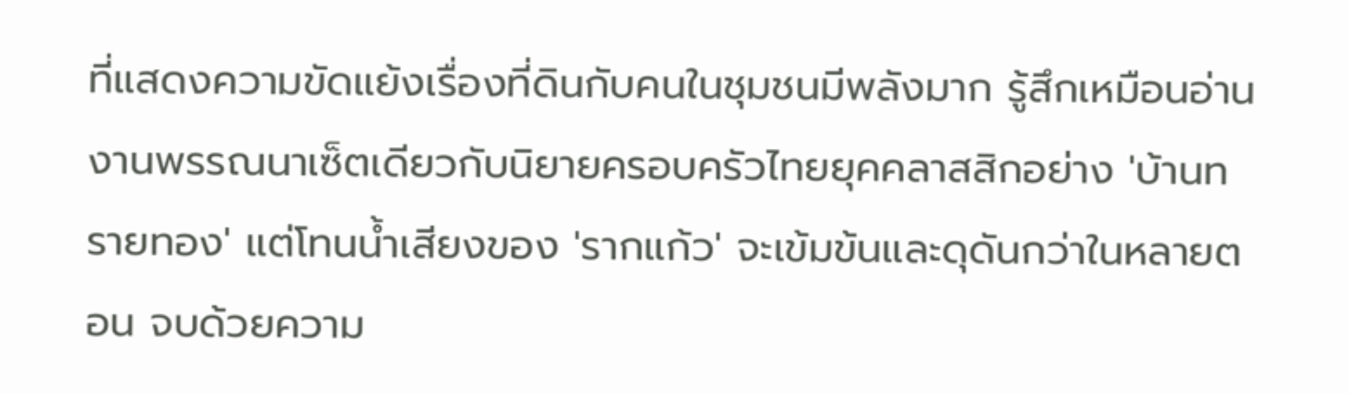ที่แสดงความขัดแย้งเรื่องที่ดินกับคนในชุมชนมีพลังมาก รู้สึกเหมือนอ่านงานพรรณนาเซ็ตเดียวกับนิยายครอบครัวไทยยุคคลาสสิกอย่าง 'บ้านทรายทอง' แต่โทนน้ำเสียงของ 'รากแก้ว' จะเข้มข้นและดุดันกว่าในหลายตอน จบด้วยความ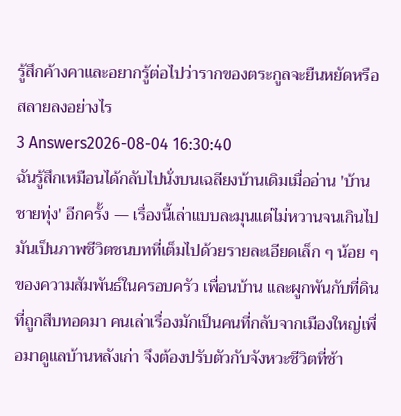รู้สึกค้างคาและอยากรู้ต่อไปว่ารากของตระกูลจะยืนหยัดหรือสลายลงอย่างไร
3 Answers2026-08-04 16:30:40
ฉันรู้สึกเหมือนได้กลับไปนั่งบนเฉลียงบ้านเดิมเมื่ออ่าน 'บ้านชายทุ่ง' อีกครั้ง — เรื่องนี้เล่าแบบละมุนแต่ไม่หวานจนเกินไป มันเป็นภาพชีวิตชนบทที่เต็มไปด้วยรายละเอียดเล็ก ๆ น้อย ๆ ของความสัมพันธ์ในครอบครัว เพื่อนบ้าน และผูกพันกับที่ดินที่ถูกสืบทอดมา คนเล่าเรื่องมักเป็นคนที่กลับจากเมืองใหญ่เพื่อมาดูแลบ้านหลังเก่า จึงต้องปรับตัวกับจังหวะชีวิตที่ช้า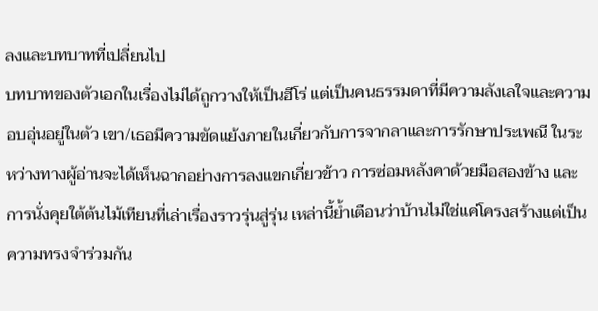ลงและบทบาทที่เปลี่ยนไป
บทบาทของตัวเอกในเรื่องไม่ได้ถูกวางให้เป็นฮีโร่ แต่เป็นคนธรรมดาที่มีความลังเลใจและความอบอุ่นอยู่ในตัว เขา/เธอมีความขัดแย้งภายในเกี่ยวกับการจากลาและการรักษาประเพณี ในระหว่างทางผู้อ่านจะได้เห็นฉากอย่างการลงแขกเกี่ยวข้าว การซ่อมหลังคาด้วยมือสองข้าง และการนั่งคุยใต้ต้นไม้เทียนที่เล่าเรื่องราวรุ่นสู่รุ่น เหล่านี้ย้ำเตือนว่าบ้านไม่ใช่แค่โครงสร้างแต่เป็นความทรงจำร่วมกัน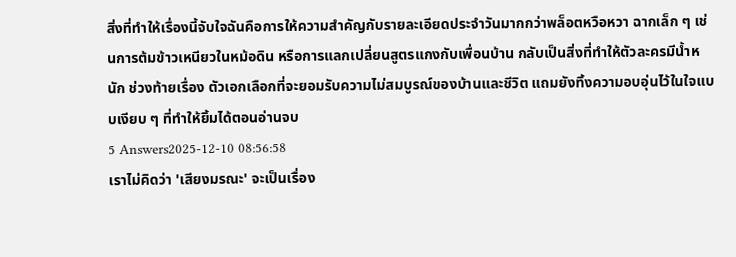สิ่งที่ทำให้เรื่องนี้จับใจฉันคือการให้ความสำคัญกับรายละเอียดประจำวันมากกว่าพล็อตหวือหวา ฉากเล็ก ๆ เช่นการต้มข้าวเหนียวในหม้อดิน หรือการแลกเปลี่ยนสูตรแกงกับเพื่อนบ้าน กลับเป็นสิ่งที่ทำให้ตัวละครมีน้ำหนัก ช่วงท้ายเรื่อง ตัวเอกเลือกที่จะยอมรับความไม่สมบูรณ์ของบ้านและชีวิต แถมยังทิ้งความอบอุ่นไว้ในใจแบบเงียบ ๆ ที่ทำให้ยิ้มได้ตอนอ่านจบ
5 Answers2025-12-10 08:56:58
เราไม่คิดว่า 'เสียงมรณะ' จะเป็นเรื่อง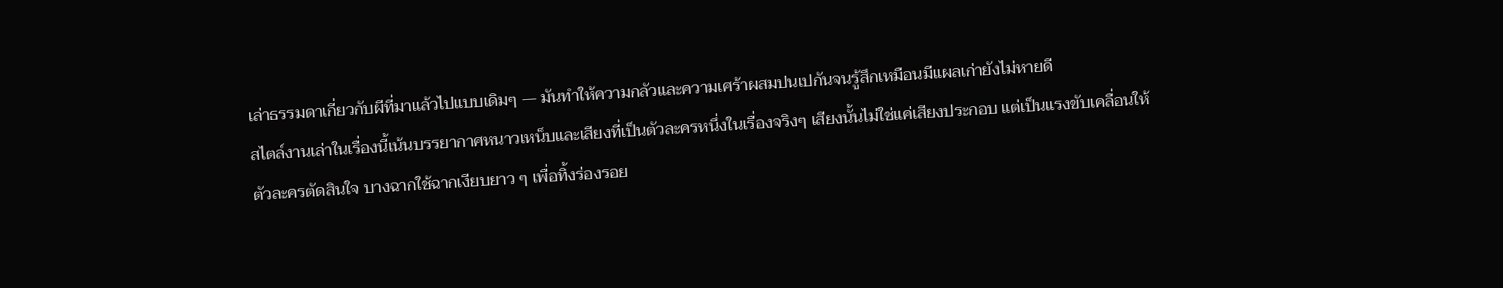เล่าธรรมดาเกี่ยวกับผีที่มาแล้วไปแบบเดิมๆ — มันทำให้ความกลัวและความเศร้าผสมปนเปกันจนรู้สึกเหมือนมีแผลเก่ายังไม่หายดี
สไตล์งานเล่าในเรื่องนี้เน้นบรรยากาศหนาวเหน็บและเสียงที่เป็นตัวละครหนึ่งในเรื่องจริงๆ เสียงนั้นไม่ใช่แค่เสียงประกอบ แต่เป็นแรงขับเคลื่อนให้ตัวละครตัดสินใจ บางฉากใช้ฉากเงียบยาว ๆ เพื่อทิ้งร่องรอย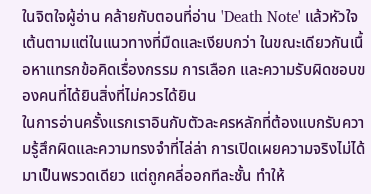ในจิตใจผู้อ่าน คล้ายกับตอนที่อ่าน 'Death Note' แล้วหัวใจเต้นตามแต่ในแนวทางที่มืดและเงียบกว่า ในขณะเดียวกันเนื้อหาแทรกข้อคิดเรื่องกรรม การเลือก และความรับผิดชอบของคนที่ได้ยินสิ่งที่ไม่ควรได้ยิน
ในการอ่านครั้งแรกเราอินกับตัวละครหลักที่ต้องแบกรับความรู้สึกผิดและความทรงจำที่ไล่ล่า การเปิดเผยความจริงไม่ได้มาเป็นพรวดเดียว แต่ถูกคลี่ออกทีละชั้น ทำให้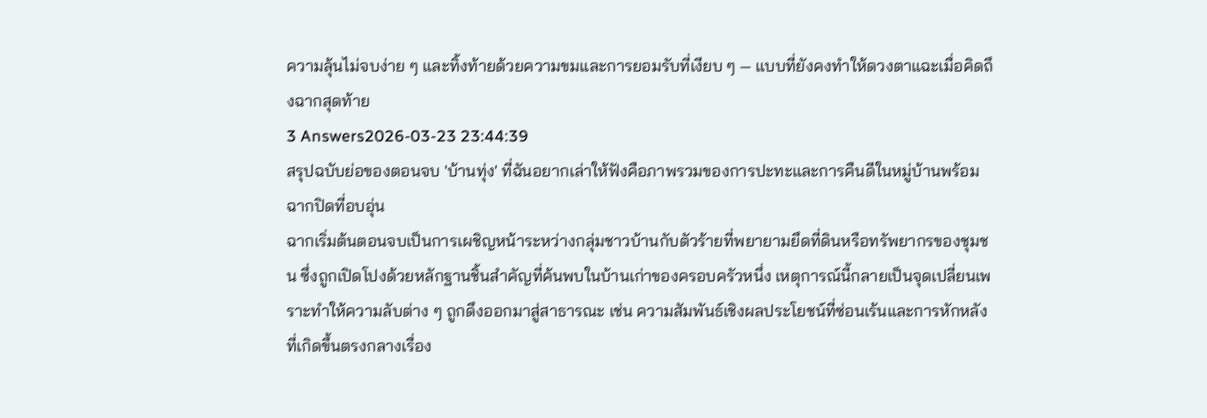ความลุ้นไม่จบง่าย ๆ และทิ้งท้ายด้วยความขมและการยอมรับที่เงียบ ๆ — แบบที่ยังคงทำให้ดวงตาแฉะเมื่อคิดถึงฉากสุดท้าย
3 Answers2026-03-23 23:44:39
สรุปฉบับย่อของตอนจบ 'บ้านทุ่ง' ที่ฉันอยากเล่าให้ฟังคือภาพรวมของการปะทะและการคืนดีในหมู่บ้านพร้อมฉากปิดที่อบอุ่น
ฉากเริ่มต้นตอนจบเป็นการเผชิญหน้าระหว่างกลุ่มชาวบ้านกับตัวร้ายที่พยายามยึดที่ดินหรือทรัพยากรของชุมชน ซึ่งถูกเปิดโปงด้วยหลักฐานชิ้นสำคัญที่ค้นพบในบ้านเก่าของครอบครัวหนึ่ง เหตุการณ์นี้กลายเป็นจุดเปลี่ยนเพราะทำให้ความลับต่าง ๆ ถูกดึงออกมาสู่สาธารณะ เช่น ความสัมพันธ์เชิงผลประโยชน์ที่ซ่อนเร้นและการหักหลังที่เกิดขึ้นตรงกลางเรื่อง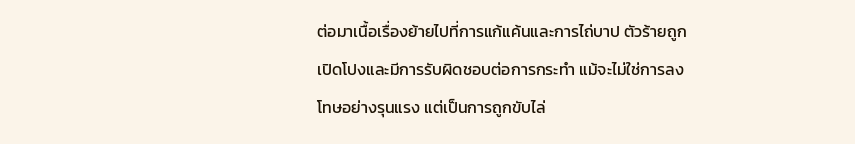ต่อมาเนื้อเรื่องย้ายไปที่การแก้แค้นและการไถ่บาป ตัวร้ายถูกเปิดโปงและมีการรับผิดชอบต่อการกระทำ แม้จะไม่ใช่การลงโทษอย่างรุนแรง แต่เป็นการถูกขับไล่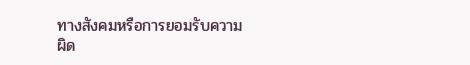ทางสังคมหรือการยอมรับความผิด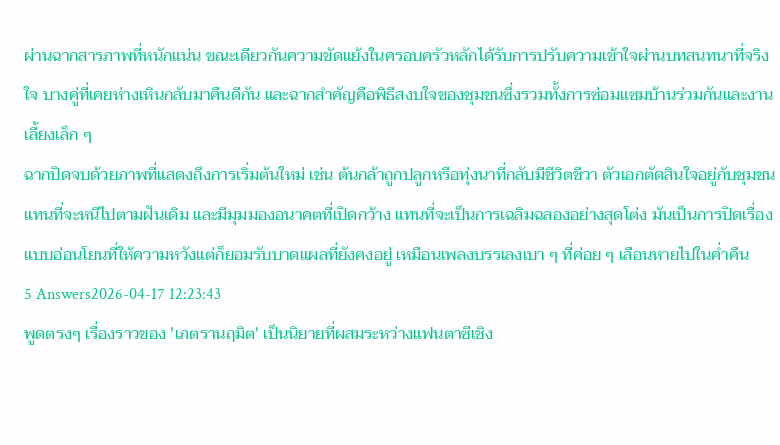ผ่านฉากสารภาพที่หนักแน่น ขณะเดียวกันความขัดแย้งในครอบครัวหลักได้รับการปรับความเข้าใจผ่านบทสนทนาที่จริงใจ บางคู่ที่เคยห่างเหินกลับมาคืนดีกัน และฉากสำคัญคือพิธีสงบใจของชุมชนซึ่งรวมทั้งการซ่อมแซมบ้านร่วมกันและงานเลี้ยงเล็ก ๆ
ฉากปิดจบด้วยภาพที่แสดงถึงการเริ่มต้นใหม่ เช่น ต้นกล้าถูกปลูกหรือทุ่งนาที่กลับมีชีวิตชีวา ตัวเอกตัดสินใจอยู่กับชุมชนแทนที่จะหนีไปตามฝันเดิม และมีมุมมองอนาคตที่เปิดกว้าง แทนที่จะเป็นการเฉลิมฉลองอย่างสุดโต่ง มันเป็นการปิดเรื่องแบบอ่อนโยนที่ให้ความหวังแต่ก็ยอมรับบาดแผลที่ยังคงอยู่ เหมือนเพลงบรรเลงเบา ๆ ที่ค่อย ๆ เลือนหายไปในค่ำคืน
5 Answers2026-04-17 12:23:43
พูดตรงๆ เรื่องราวของ 'เภตรานฤมิต' เป็นนิยายที่ผสมระหว่างแฟนตาซีเชิง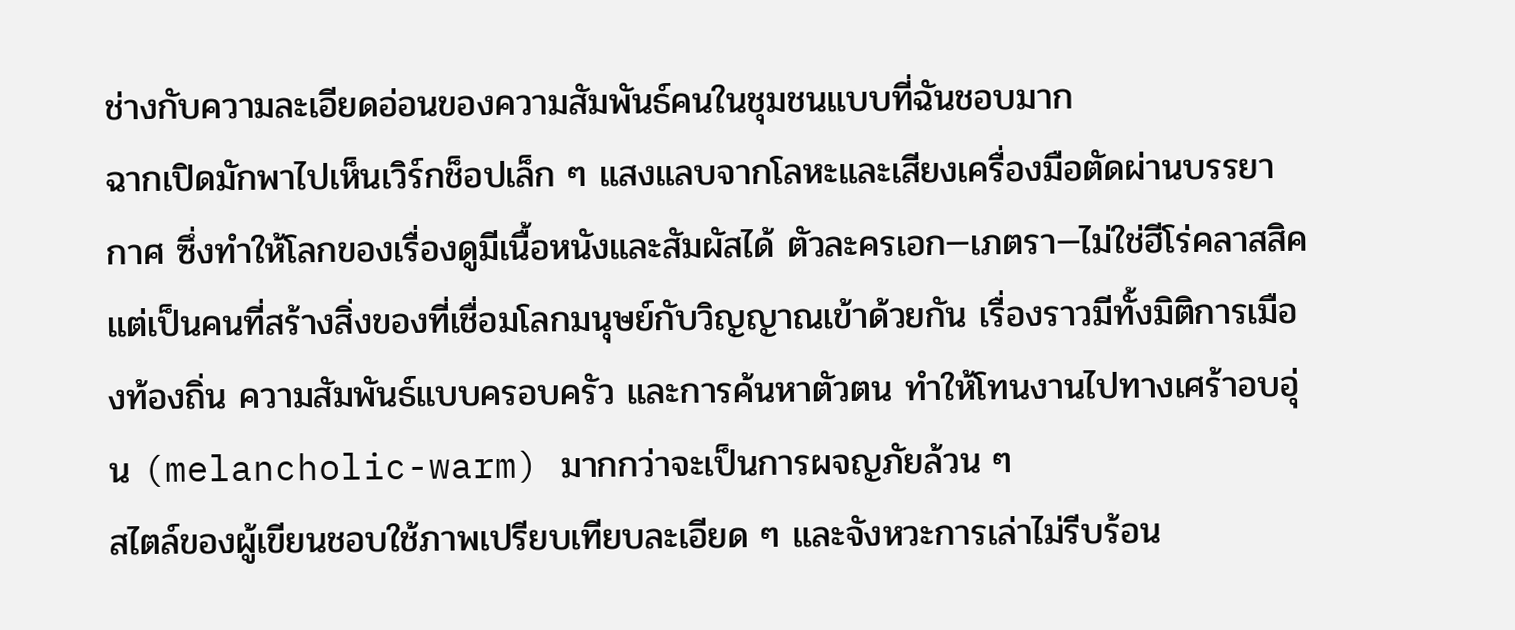ช่างกับความละเอียดอ่อนของความสัมพันธ์คนในชุมชนแบบที่ฉันชอบมาก
ฉากเปิดมักพาไปเห็นเวิร์กช็อปเล็ก ๆ แสงแลบจากโลหะและเสียงเครื่องมือตัดผ่านบรรยากาศ ซึ่งทำให้โลกของเรื่องดูมีเนื้อหนังและสัมผัสได้ ตัวละครเอก—เภตรา—ไม่ใช่ฮีโร่คลาสสิค แต่เป็นคนที่สร้างสิ่งของที่เชื่อมโลกมนุษย์กับวิญญาณเข้าด้วยกัน เรื่องราวมีทั้งมิติการเมืองท้องถิ่น ความสัมพันธ์แบบครอบครัว และการค้นหาตัวตน ทำให้โทนงานไปทางเศร้าอบอุ่น (melancholic-warm) มากกว่าจะเป็นการผจญภัยล้วน ๆ
สไตล์ของผู้เขียนชอบใช้ภาพเปรียบเทียบละเอียด ๆ และจังหวะการเล่าไม่รีบร้อน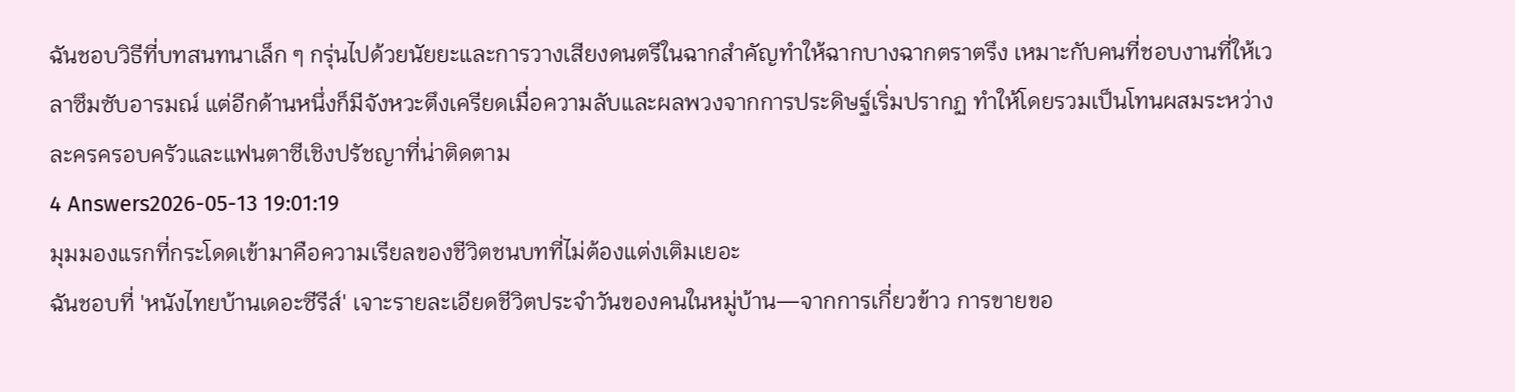ฉันชอบวิธีที่บทสนทนาเล็ก ๆ กรุ่นไปด้วยนัยยะและการวางเสียงดนตรีในฉากสำคัญทำให้ฉากบางฉากตราตรึง เหมาะกับคนที่ชอบงานที่ให้เวลาซึมซับอารมณ์ แต่อีกด้านหนึ่งก็มีจังหวะตึงเครียดเมื่อความลับและผลพวงจากการประดิษฐ์เริ่มปรากฏ ทำให้โดยรวมเป็นโทนผสมระหว่างละครครอบครัวและแฟนตาซีเชิงปรัชญาที่น่าติดตาม
4 Answers2026-05-13 19:01:19
มุมมองแรกที่กระโดดเข้ามาคือความเรียลของชีวิตชนบทที่ไม่ต้องแต่งเติมเยอะ
ฉันชอบที่ 'หนังไทยบ้านเดอะซีรีส์' เจาะรายละเอียดชีวิตประจำวันของคนในหมู่บ้าน—จากการเกี่ยวข้าว การขายขอ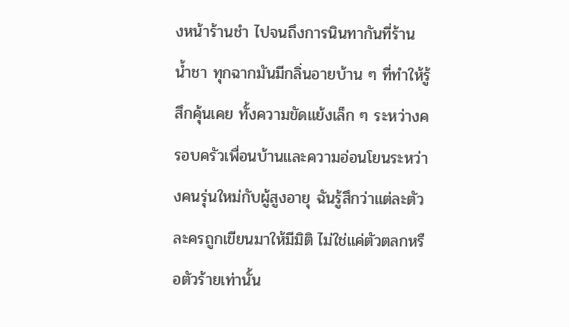งหน้าร้านชำ ไปจนถึงการนินทากันที่ร้านน้ำชา ทุกฉากมันมีกลิ่นอายบ้าน ๆ ที่ทำให้รู้สึกคุ้นเคย ทั้งความขัดแย้งเล็ก ๆ ระหว่างครอบครัวเพื่อนบ้านและความอ่อนโยนระหว่างคนรุ่นใหม่กับผู้สูงอายุ ฉันรู้สึกว่าแต่ละตัวละครถูกเขียนมาให้มีมิติ ไม่ใช่แค่ตัวตลกหรือตัวร้ายเท่านั้น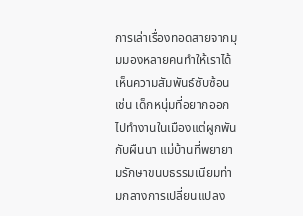การเล่าเรื่องทอดสายจากมุมมองหลายคนทำให้เราได้เห็นความสัมพันธ์ซับซ้อน เช่น เด็กหนุ่มที่อยากออกไปทำงานในเมืองแต่ผูกพันกับผืนนา แม่บ้านที่พยายามรักษาขนบธรรมเนียมท่ามกลางการเปลี่ยนแปลง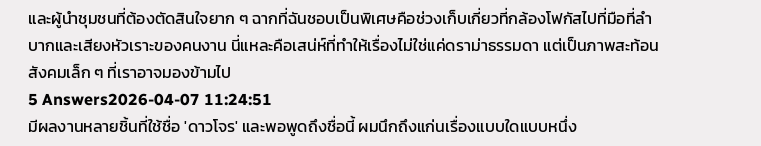และผู้นำชุมชนที่ต้องตัดสินใจยาก ๆ ฉากที่ฉันชอบเป็นพิเศษคือช่วงเก็บเกี่ยวที่กล้องโฟกัสไปที่มือที่ลำบากและเสียงหัวเราะของคนงาน นี่แหละคือเสน่ห์ที่ทำให้เรื่องไม่ใช่แค่ดราม่าธรรมดา แต่เป็นภาพสะท้อนสังคมเล็ก ๆ ที่เราอาจมองข้ามไป
5 Answers2026-04-07 11:24:51
มีผลงานหลายชิ้นที่ใช้ชื่อ 'ดาวโจร' และพอพูดถึงชื่อนี้ ผมนึกถึงแก่นเรื่องแบบใดแบบหนึ่ง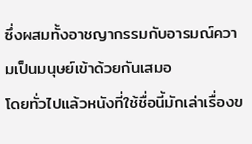ซึ่งผสมทั้งอาชญากรรมกับอารมณ์ความเป็นมนุษย์เข้าด้วยกันเสมอ
โดยทั่วไปแล้วหนังที่ใช้ชื่อนี้มักเล่าเรื่องข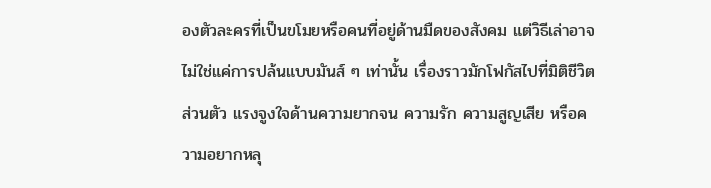องตัวละครที่เป็นขโมยหรือคนที่อยู่ด้านมืดของสังคม แต่วิธีเล่าอาจไม่ใช่แค่การปล้นแบบมันส์ ๆ เท่านั้น เรื่องราวมักโฟกัสไปที่มิติชีวิตส่วนตัว แรงจูงใจด้านความยากจน ความรัก ความสูญเสีย หรือความอยากหลุ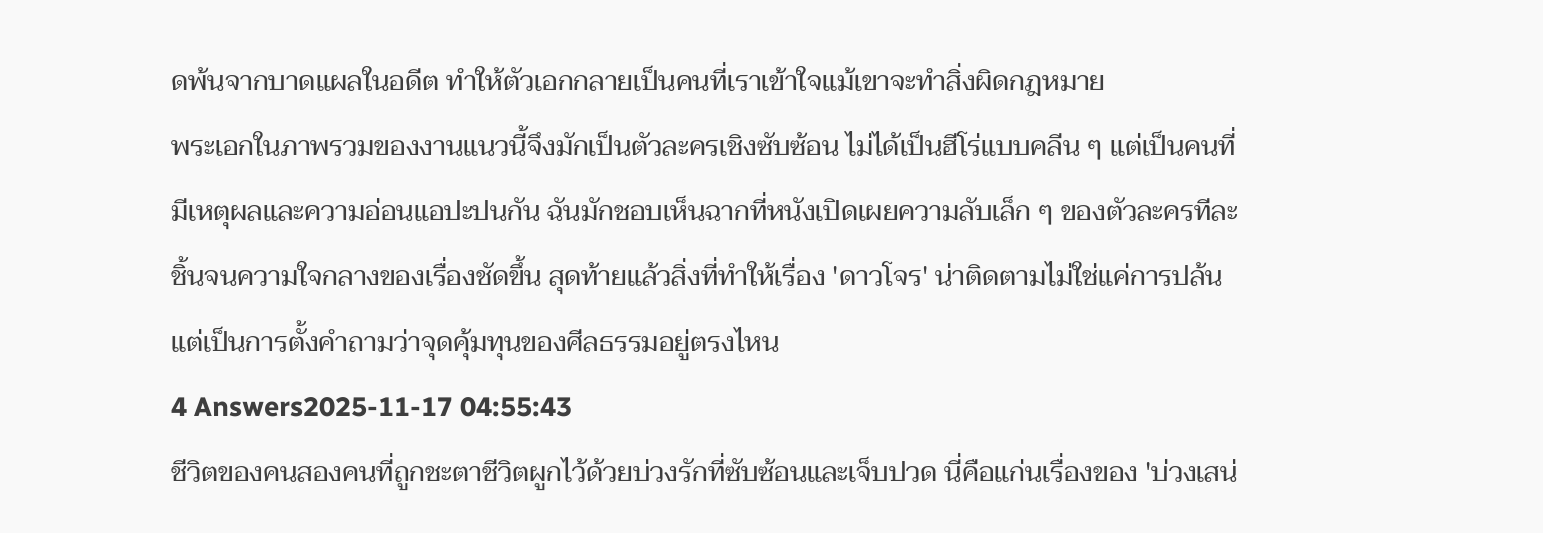ดพ้นจากบาดแผลในอดีต ทำให้ตัวเอกกลายเป็นคนที่เราเข้าใจแม้เขาจะทำสิ่งผิดกฎหมาย
พระเอกในภาพรวมของงานแนวนี้จึงมักเป็นตัวละครเชิงซับซ้อน ไม่ได้เป็นฮีโร่แบบคลีน ๆ แต่เป็นคนที่มีเหตุผลและความอ่อนแอปะปนกัน ฉันมักชอบเห็นฉากที่หนังเปิดเผยความลับเล็ก ๆ ของตัวละครทีละชิ้นจนความใจกลางของเรื่องชัดขึ้น สุดท้ายแล้วสิ่งที่ทำให้เรื่อง 'ดาวโจร' น่าติดตามไม่ใช่แค่การปล้น แต่เป็นการตั้งคำถามว่าจุดคุ้มทุนของศีลธรรมอยู่ตรงไหน
4 Answers2025-11-17 04:55:43
ชีวิตของคนสองคนที่ถูกชะตาชีวิตผูกไว้ด้วยบ่วงรักที่ซับซ้อนและเจ็บปวด นี่คือแก่นเรื่องของ 'บ่วงเสน่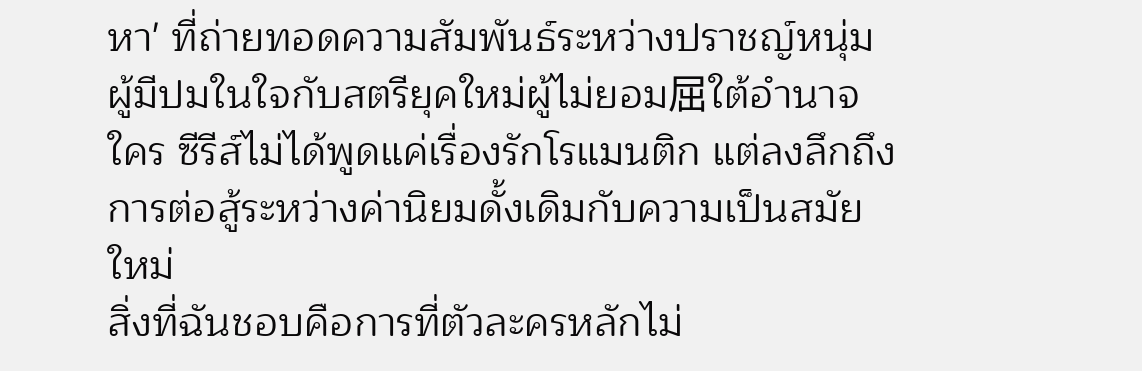หา' ที่ถ่ายทอดความสัมพันธ์ระหว่างปราชญ์หนุ่มผู้มีปมในใจกับสตรียุคใหม่ผู้ไม่ยอม屈ใต้อำนาจใคร ซีรีส์ไม่ได้พูดแค่เรื่องรักโรแมนติก แต่ลงลึกถึงการต่อสู้ระหว่างค่านิยมดั้งเดิมกับความเป็นสมัยใหม่
สิ่งที่ฉันชอบคือการที่ตัวละครหลักไม่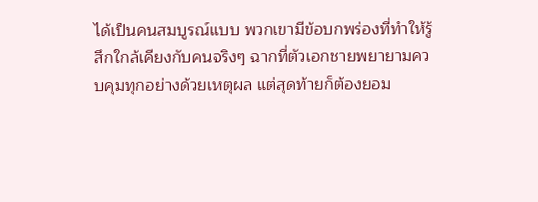ได้เป็นคนสมบูรณ์แบบ พวกเขามีข้อบกพร่องที่ทำให้รู้สึกใกล้เคียงกับคนจริงๆ ฉากที่ตัวเอกชายพยายามควบคุมทุกอย่างด้วยเหตุผล แต่สุดท้ายก็ต้องยอม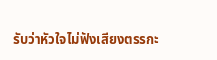รับว่าหัวใจไม่ฟังเสียงตรรกะ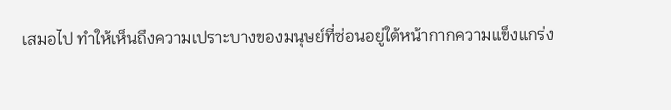เสมอไป ทำให้เห็นถึงความเปราะบางของมนุษย์ที่ซ่อนอยู่ใต้หน้ากากความแข็งแกร่ง